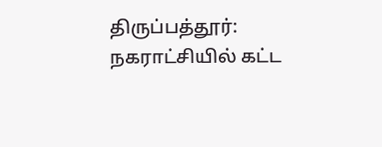திருப்பத்தூர்: நகராட்சியில் கட்ட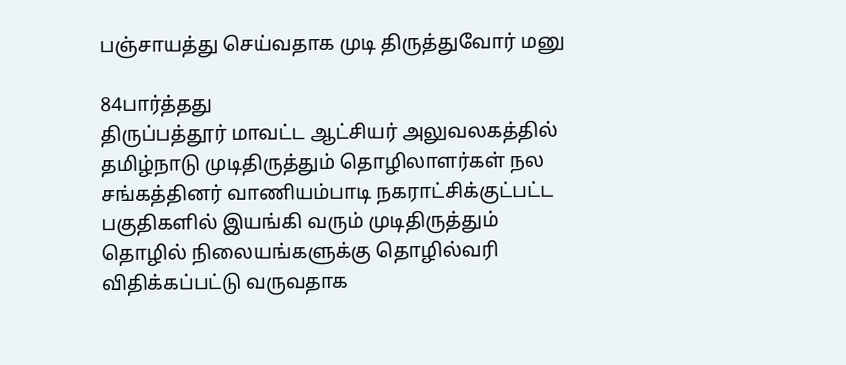பஞ்சாயத்து செய்வதாக முடி திருத்துவோர் மனு

84பார்த்தது
திருப்பத்தூர் மாவட்ட ஆட்சியர் அலுவலகத்தில் தமிழ்நாடு முடிதிருத்தும் தொழிலாளர்கள் நல சங்கத்தினர் வாணியம்பாடி நகராட்சிக்குட்பட்ட பகுதிகளில் இயங்கி வரும் முடிதிருத்தும் தொழில் நிலையங்களுக்கு தொழில்வரி விதிக்கப்பட்டு வருவதாக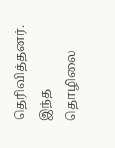தெரிவித்தனர். இந்த தொழிலை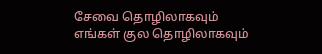சேவை தொழிலாகவும் எங்கள் குல தொழிலாகவும்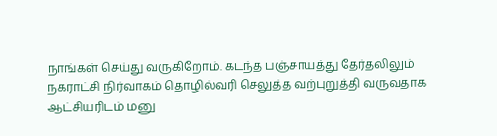நாங்கள் செய்து வருகிறோம். கடந்த பஞ்சாயத்து தேர்தலிலும் நகராட்சி நிர்வாகம் தொழில்வரி செலுத்த வற்புறுத்தி வருவதாக ஆட்சியரிடம் மனு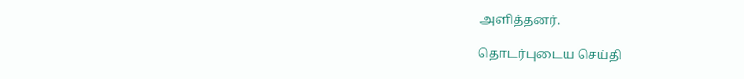அளித்தனர்.

தொடர்புடைய செய்தி